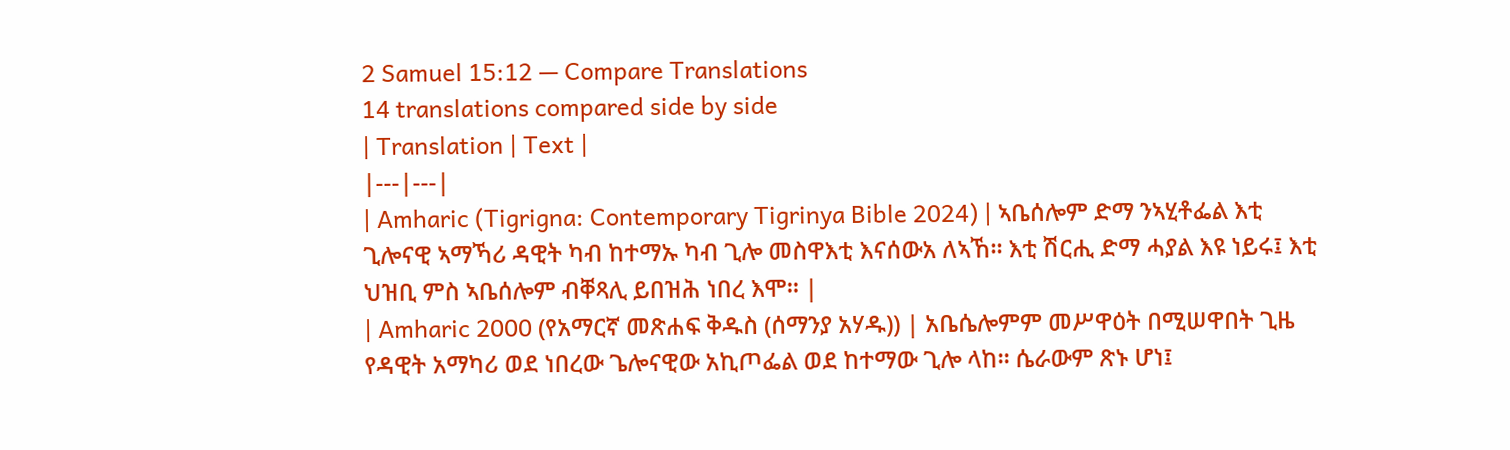2 Samuel 15:12 — Compare Translations
14 translations compared side by side
| Translation | Text |
|---|---|
| Amharic (Tigrigna: Contemporary Tigrinya Bible 2024) | ኣቤሰሎም ድማ ንኣሂቶፌል እቲ ጊሎናዊ ኣማኻሪ ዳዊት ካብ ከተማኡ ካብ ጊሎ መስዋእቲ እናሰውአ ለኣኸ። እቲ ሽርሒ ድማ ሓያል እዩ ነይሩ፤ እቲ ህዝቢ ምስ ኣቤሰሎም ብቐጻሊ ይበዝሕ ነበረ እሞ። |
| Amharic 2000 (የአማርኛ መጽሐፍ ቅዱስ (ሰማንያ አሃዱ)) | አቤሴሎምም መሥዋዕት በሚሠዋበት ጊዜ የዳዊት አማካሪ ወደ ነበረው ጌሎናዊው አኪጦፌል ወደ ከተማው ጊሎ ላከ። ሴራውም ጽኑ ሆነ፤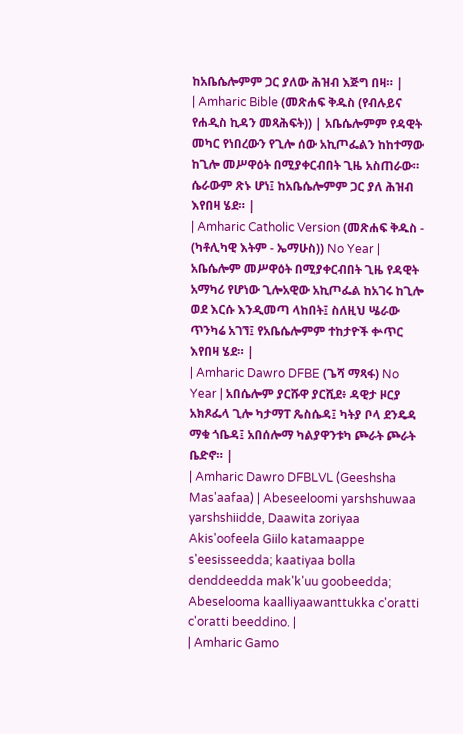ከአቤሴሎምም ጋር ያለው ሕዝብ እጅግ በዛ። |
| Amharic Bible (መጽሐፍ ቅዱስ (የብሉይና የሐዲስ ኪዳን መጻሕፍት)) | አቤሴሎምም የዳዊት መካር የነበረውን የጊሎ ሰው አኪጦፌልን ከከተማው ከጊሎ መሥዋዕት በሚያቀርብበት ጊዜ አስጠራው። ሴራውም ጽኑ ሆነ፤ ከአቤሴሎምም ጋር ያለ ሕዝብ እየበዛ ሄደ። |
| Amharic Catholic Version (መጽሐፍ ቅዱስ - (ካቶሊካዊ እትም - ኤማሁስ)) No Year | አቤሴሎም መሥዋዕት በሚያቀርብበት ጊዜ የዳዊት አማካሪ የሆነው ጊሎአዊው አኪጦፌል ከአገሩ ከጊሎ ወደ እርሱ እንዲመጣ ላከበት፤ ስለዚህ ሤራው ጥንካሬ አገኘ፤ የአቤሴሎምም ተከታዮች ቍጥር እየበዛ ሄደ። |
| Amharic Dawro DFBE (ጌሻ ማጻፋ) No Year | አበሴሎም ያርሹዋ ያርሺደ፥ ዳዊታ ዞርያ አክጾፌላ ጊሎ ካታማፐ ጼስሴዳ፤ ካትያ ቦላ ደንዴዳ ማቁ ጎቤዳ፤ አበሰሎማ ካልያዋንቱካ ጮራት ጮራት ቤድኖ። |
| Amharic Dawro DFBLVL (Geeshsha Mas'aafaa) | Abeseeloomi yarshshuwaa yarshshiidde, Daawita zoriyaa Akis'oofeela Giilo katamaappe s'eesisseedda; kaatiyaa bolla denddeedda mak'k'uu goobeedda; Abeselooma kaalliyaawanttukka c'oratti c'oratti beeddino. |
| Amharic Gamo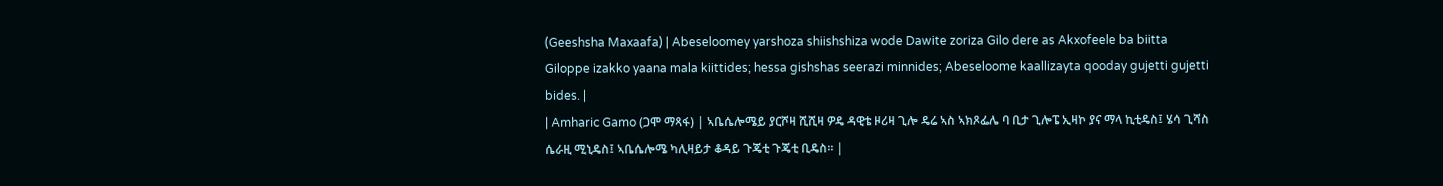(Geeshsha Maxaafa) | Abeseloomey yarshoza shiishshiza wode Dawite zoriza Gilo dere as Akxofeele ba biitta Giloppe izakko yaana mala kiittides; hessa gishshas seerazi minnides; Abeseloome kaallizayta qooday gujetti gujetti bides. |
| Amharic Gamo (ጋሞ ማጻፋ) | ኣቤሴሎሜይ ያርሾዛ ሺሺዛ ዎዴ ዳዊቴ ዞሪዛ ጊሎ ዴሬ ኣስ ኣክጾፌሌ ባ ቢታ ጊሎፔ ኢዛኮ ያና ማላ ኪቲዴስ፤ ሄሳ ጊሻስ ሴራዚ ሚኒዴስ፤ ኣቤሴሎሜ ካሊዛይታ ቆዳይ ጉጄቲ ጉጄቲ ቢዴስ። |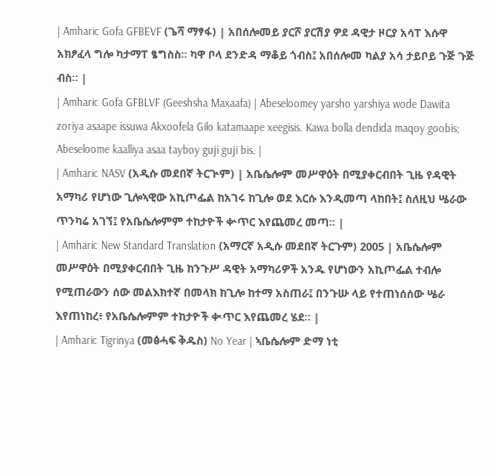| Amharic Gofa GFBEVF (ጌሻ ማፃፋ) | አበሰሎመይ ያርሾ ያርሽያ ዎደ ዳዊታ ዞርያ አሳፐ እሱዋ አክፆፈላ ግሎ ካታማፐ ፄግስስ። ካዋ ቦላ ደንድዳ ማቆይ ጎብስ፤ አበሰሎመ ካልያ አሳ ታይቦይ ጉጅ ጉጅ ብስ። |
| Amharic Gofa GFBLVF (Geeshsha Maxaafa) | Abeseloomey yarsho yarshiya wode Dawita zoriya asaape issuwa Akxoofela Gilo katamaape xeegisis. Kawa bolla dendida maqoy goobis; Abeseloome kaalliya asaa tayboy guji guji bis. |
| Amharic NASV (አዲሱ መደበኛ ትርጒም) | አቤሴሎም መሥዋዕት በሚያቀርብበት ጊዜ የዳዊት አማካሪ የሆነው ጊሎኣዊው አኪጦፌል ከአገሩ ከጊሎ ወደ እርሱ እንዲመጣ ላከበት፤ ስለዚህ ሤራው ጥንካሬ አገኘ፤ የአቤሴሎምም ተከታዮች ቍጥር እየጨመረ መጣ። |
| Amharic New Standard Translation (አማርኛ አዲሱ መደበኛ ትርጉም) 2005 | አቤሴሎም መሥዋዕት በሚያቀርብበት ጊዜ ከንጉሥ ዳዊት አማካሪዎች አንዱ የሆነውን አኪጦፌል ተብሎ የሚጠራውን ሰው መልእክተኛ በመላክ ከጊሎ ከተማ አስጠራ፤ በንጉሡ ላይ የተጠነሰሰው ሤራ እየጠነከረ፥ የአቤሴሎምም ተከታዮች ቊጥር እየጨመረ ሄደ። |
| Amharic Tigrinya (መፅሓፍ ቅዱስ) No Year | ኣቤሴሎም ድማ ነቲ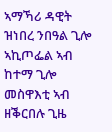ኣማኻሪ ዳዊት ዝነበረ ንበዓል ጊሎ ኣኪጦፌል ኣብ ከተማ ጊሎ መስዋእቲ ኣብ ዘቕርበሉ ጊዜ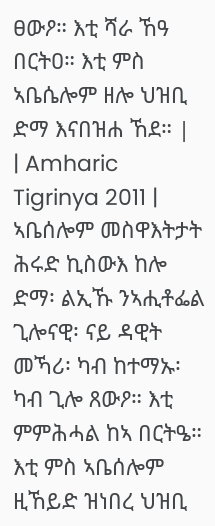ፀውዖ። እቲ ሻራ ኸዓ በርትዐ። እቲ ምስ ኣቤሴሎም ዘሎ ህዝቢ ድማ እናበዝሐ ኸደ። |
| Amharic Tigrinya 2011 | ኣቤሰሎም መስዋእትታት ሕሩድ ኪስውእ ከሎ ድማ፡ ልኢኹ ንኣሒቶፌል ጊሎናዊ፡ ናይ ዳዊት መኻሪ፡ ካብ ከተማኡ፡ ካብ ጊሎ ጸውዖ። እቲ ምምሕሓል ከኣ በርትዔ። እቲ ምስ ኣቤሰሎም ዚኸይድ ዝነበረ ህዝቢ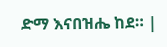ድማ እናበዝሔ ከደ። |